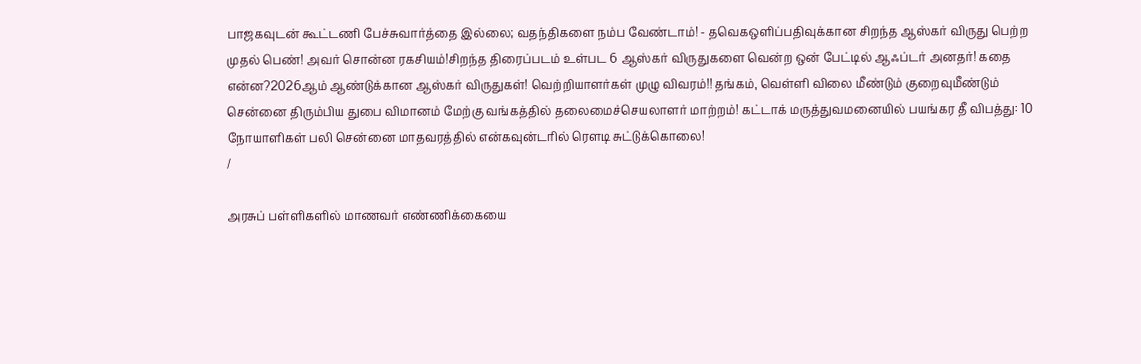பாஜகவுடன் கூட்டணி பேச்சுவார்த்தை இல்லை; வதந்திகளை நம்ப வேண்டாம்! - தவெகஒளிப்பதிவுக்கான சிறந்த ஆஸ்கர் விருது பெற்ற முதல் பெண்! அவர் சொன்ன ரகசியம்!சிறந்த திரைப்படம் உள்பட 6 ஆஸ்கர் விருதுகளை வென்ற ஒன் பேட்டில் ஆஃப்டர் அனதர்! கதை என்ன?2026ஆம் ஆண்டுக்கான ஆஸ்கர் விருதுகள்! வெற்றியாளர்கள் முழு விவரம்!! தங்கம், வெள்ளி விலை மீண்டும் குறைவுமீண்டும் சென்னை திரும்பிய துபை விமானம் மேற்கு வங்கத்தில் தலைமைச்செயலாளர் மாற்றம்! கட்டாக் மருத்துவமனையில் பயங்கர தீ விபத்து: 10 நோயாளிகள் பலி சென்னை மாதவரத்தில் என்கவுன்டரில் ரௌடி சுட்டுக்கொலை!
/

அரசுப் பள்ளிகளில் மாணவர் எண்ணிக்கையை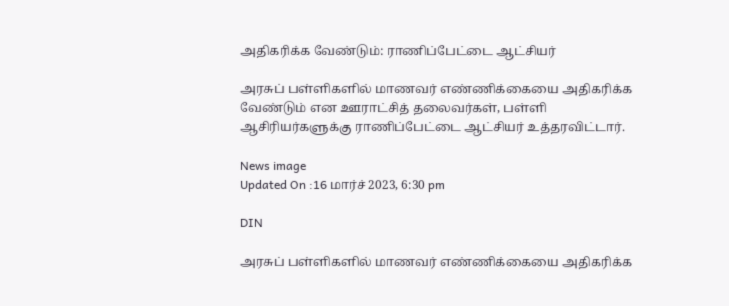அதிகரிக்க வேண்டும்: ராணிப்பேட்டை ஆட்சியர்

அரசுப் பள்ளிகளில் மாணவர் எண்ணிக்கையை அதிகரிக்க வேண்டும் என ஊராட்சித் தலைவர்கள், பள்ளி ஆசிரியர்களுக்கு ராணிப்பேட்டை ஆட்சியர் உத்தரவிட்டார்.

News image
Updated On :16 மார்ச் 2023, 6:30 pm

DIN

அரசுப் பள்ளிகளில் மாணவர் எண்ணிக்கையை அதிகரிக்க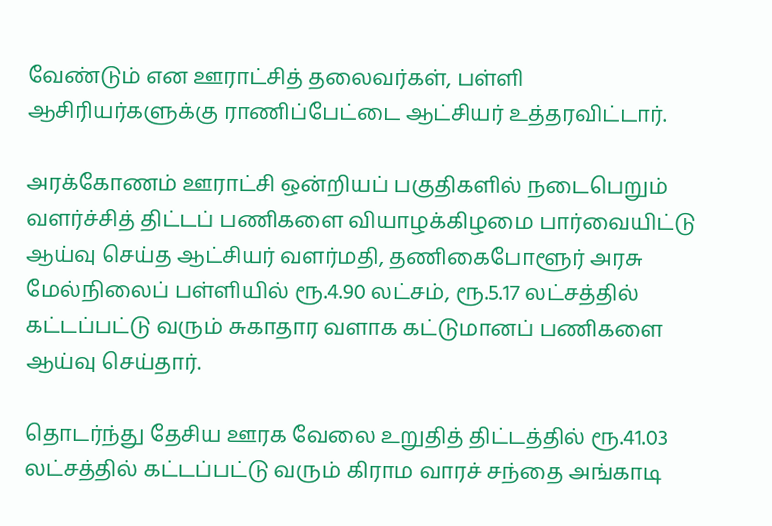வேண்டும் என ஊராட்சித் தலைவர்கள், பள்ளி ஆசிரியர்களுக்கு ராணிப்பேட்டை ஆட்சியர் உத்தரவிட்டார்.

அரக்கோணம் ஊராட்சி ஒன்றியப் பகுதிகளில் நடைபெறும் வளர்ச்சித் திட்டப் பணிகளை வியாழக்கிழமை பார்வையிட்டு ஆய்வு செய்த ஆட்சியர் வளர்மதி, தணிகைபோளூர் அரசு மேல்நிலைப் பள்ளியில் ரூ.4.90 லட்சம், ரூ.5.17 லட்சத்தில் கட்டப்பட்டு வரும் சுகாதார வளாக கட்டுமானப் பணிகளை ஆய்வு செய்தார்.

தொடர்ந்து தேசிய ஊரக வேலை உறுதித் திட்டத்தில் ரூ.41.03 லட்சத்தில் கட்டப்பட்டு வரும் கிராம வாரச் சந்தை அங்காடி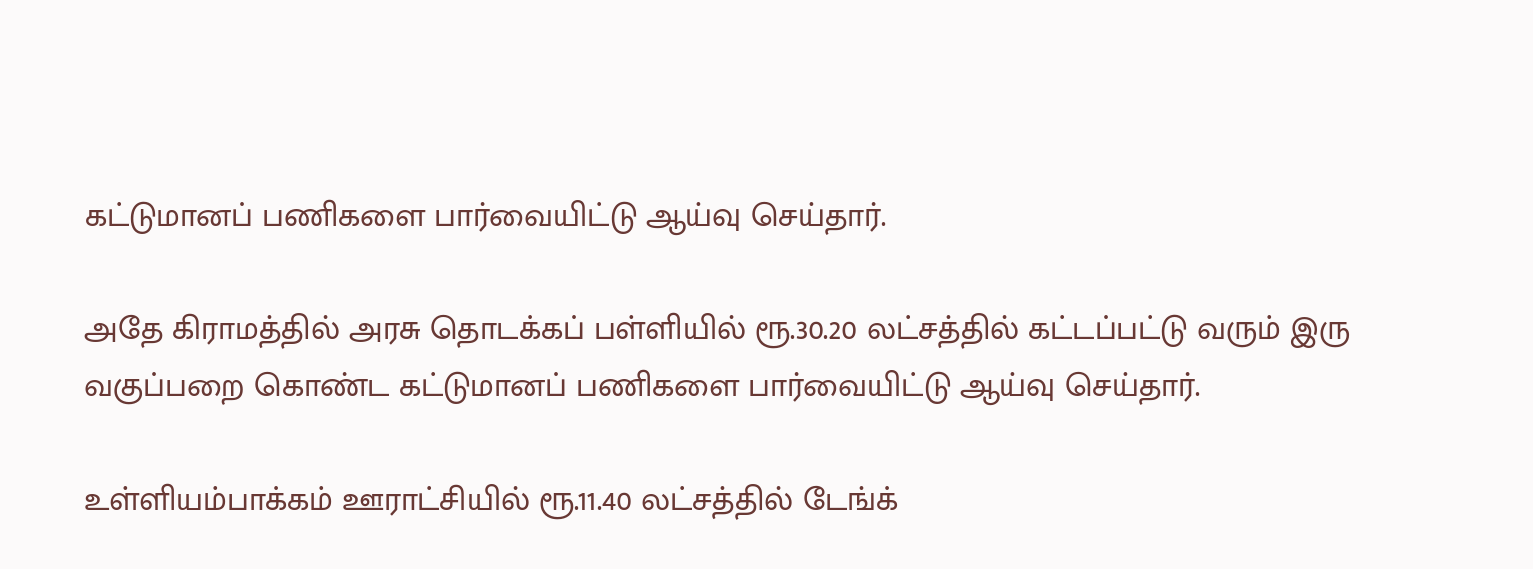கட்டுமானப் பணிகளை பார்வையிட்டு ஆய்வு செய்தார்.

அதே கிராமத்தில் அரசு தொடக்கப் பள்ளியில் ரூ.30.20 லட்சத்தில் கட்டப்பட்டு வரும் இரு வகுப்பறை கொண்ட கட்டுமானப் பணிகளை பார்வையிட்டு ஆய்வு செய்தார்.

உள்ளியம்பாக்கம் ஊராட்சியில் ரூ.11.40 லட்சத்தில் டேங்க்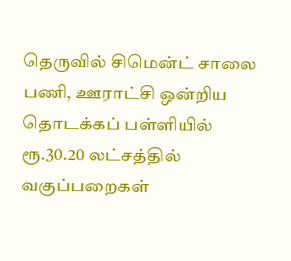தெருவில் சிமென்ட் சாலை பணி, ஊராட்சி ஒன்றிய தொடக்கப் பள்ளியில் ரூ.30.20 லட்சத்தில் வகுப்பறைகள்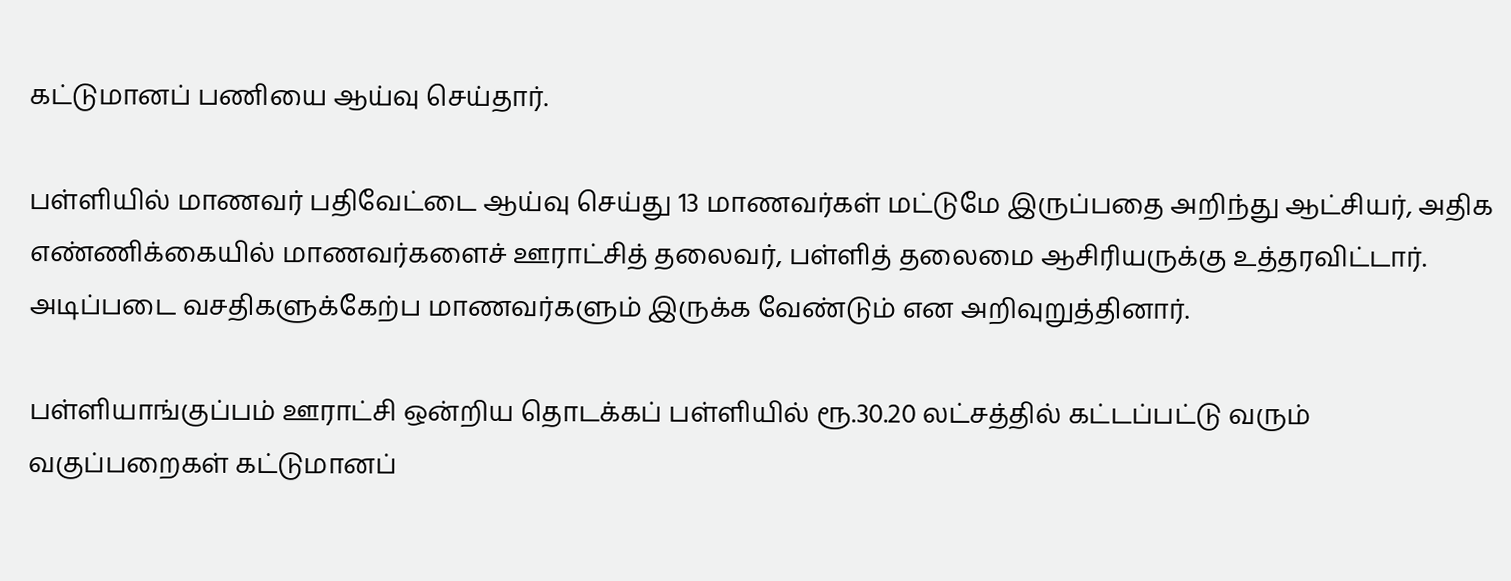கட்டுமானப் பணியை ஆய்வு செய்தார்.

பள்ளியில் மாணவர் பதிவேட்டை ஆய்வு செய்து 13 மாணவர்கள் மட்டுமே இருப்பதை அறிந்து ஆட்சியர், அதிக எண்ணிக்கையில் மாணவர்களைச் ஊராட்சித் தலைவர், பள்ளித் தலைமை ஆசிரியருக்கு உத்தரவிட்டார். அடிப்படை வசதிகளுக்கேற்ப மாணவர்களும் இருக்க வேண்டும் என அறிவுறுத்தினார்.

பள்ளியாங்குப்பம் ஊராட்சி ஒன்றிய தொடக்கப் பள்ளியில் ரூ.30.20 லட்சத்தில் கட்டப்பட்டு வரும் வகுப்பறைகள் கட்டுமானப்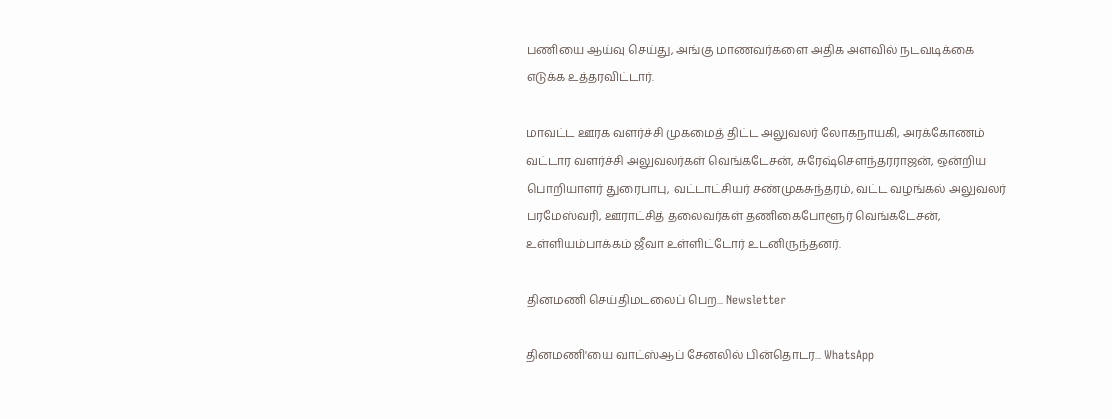பணியை ஆய்வு செய்து, அங்கு மாணவர்களை அதிக அளவில் நடவடிக்கை எடுக்க உத்தரவிட்டார்.

மாவட்ட ஊரக வளர்ச்சி முகமைத் திட்ட அலுவலர் லோகநாயகி, அரக்கோணம் வட்டார வளர்ச்சி அலுவலர்கள் வெங்கடேசன், சுரேஷ்சௌந்தரராஜன், ஒன்றிய பொறியாளர் துரைபாபு, வட்டாட்சியர் சண்முகசுந்தரம், வட்ட வழங்கல் அலுவலர் பரமேஸ்வரி, ஊராட்சித் தலைவர்கள் தணிகைபோளூர் வெங்கடேசன், உள்ளியம்பாக்கம் ஜீவா உள்ளிட்டோர் உடனிருந்தனர்.

தினமணி செய்திமடலைப் பெற... Newsletter

தினமணி'யை வாட்ஸ்ஆப் சேனலில் பின்தொடர... WhatsApp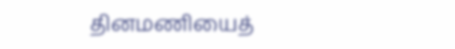தினமணியைத்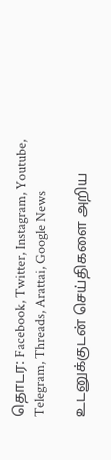தொடர: Facebook, Twitter, Instagram, Youtube, Telegram, Threads, Arattai, Google News

உடனுக்குடன் செய்திகளை அறிய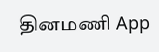தினமணி App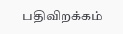பதிவிறக்கம்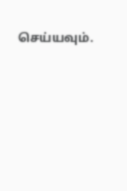செய்யவும்.